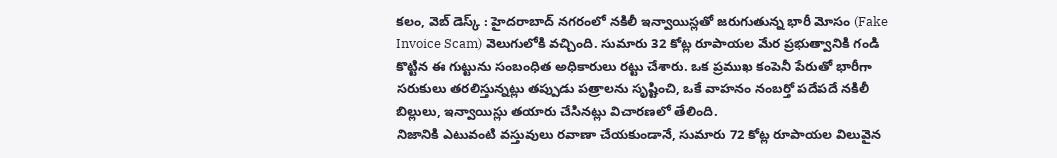కలం, వెబ్ డెస్క్ : హైదరాబాద్ నగరంలో నకిలీ ఇన్వాయిస్లతో జరుగుతున్న భారీ మోసం (Fake Invoice Scam) వెలుగులోకి వచ్చింది. సుమారు 32 కోట్ల రూపాయల మేర ప్రభుత్వానికి గండి కొట్టిన ఈ గుట్టును సంబంధిత అధికారులు రట్టు చేశారు. ఒక ప్రముఖ కంపెనీ పేరుతో భారీగా సరుకులు తరలిస్తున్నట్లు తప్పుడు పత్రాలను సృష్టించి, ఒకే వాహనం నంబర్తో పదేపదే నకిలీ బిల్లులు, ఇన్వాయిస్లు తయారు చేసినట్లు విచారణలో తేలింది.
నిజానికి ఎటువంటి వస్తువులు రవాణా చేయకుండానే, సుమారు 72 కోట్ల రూపాయల విలువైన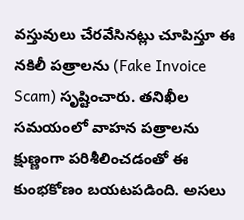వస్తువులు చేరవేసినట్లు చూపిస్తూ ఈ నకిలీ పత్రాలను (Fake Invoice Scam) సృష్టించారు. తనిఖీల సమయంలో వాహన పత్రాలను క్షుణ్ణంగా పరిశీలించడంతో ఈ కుంభకోణం బయటపడింది. అసలు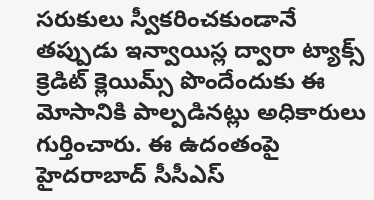సరుకులు స్వీకరించకుండానే తప్పుడు ఇన్వాయిస్ల ద్వారా ట్యాక్స్ క్రెడిట్ క్లెయిమ్స్ పొందేందుకు ఈ మోసానికి పాల్పడినట్లు అధికారులు గుర్తించారు. ఈ ఉదంతంపై హైదరాబాద్ సీసీఎస్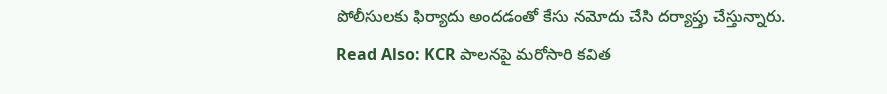పోలీసులకు ఫిర్యాదు అందడంతో కేసు నమోదు చేసి దర్యాప్తు చేస్తున్నారు.
Read Also: KCR పాలనపై మరోసారి కవిత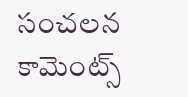సంచలన కామెంట్స్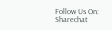Follow Us On: Sharechat